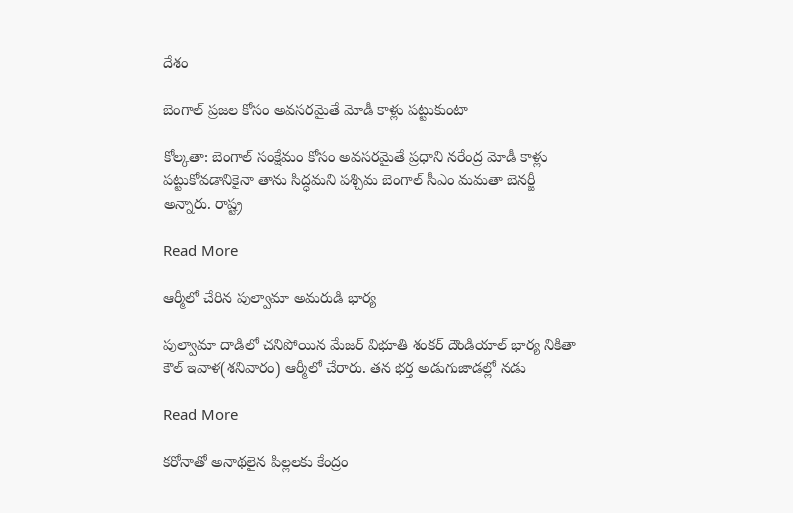దేశం

బెంగాల్ ప్రజల కోసం అవసరమైతే మోడీ కాళ్లు పట్టుకుంటా

కోల్కతా: బెంగాల్ సంక్షేమం కోసం అవసరమైతే ప్రధాని నరేంద్ర మోడీ కాళ్లు పట్టుకోవడానికైనా తాను సిద్ధమని పశ్చిమ బెంగాల్ సీఎం మమతా బెనర్జీ అన్నారు. రాష్ట్ర

Read More

ఆర్మీలో చేరిన పుల్వామా అమరుడి భార్య

పుల్వామా దాడిలో చనిపోయిన మేజర్‌ విభూతి శంకర్‌ దౌండియాల్‌ భార్య నికితా కౌల్‌ ఇవాళ(శనివారం) ఆర్మీలో చేరారు. తన భర్త అడుగుజాడల్లో నడు

Read More

కరోనాతో అనాథలైన పిల్లలకు కేంద్రం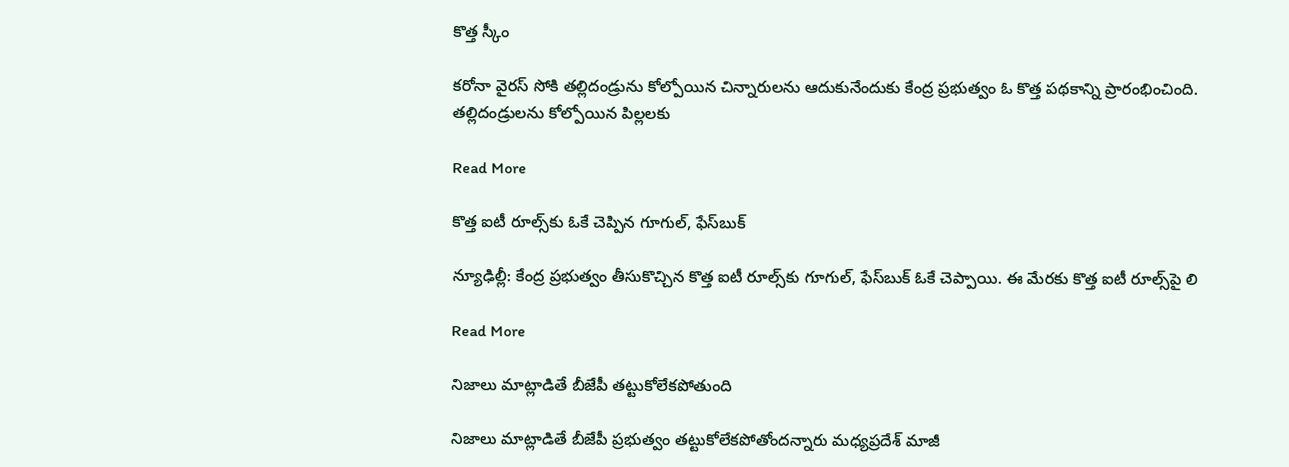కొత్త స్కీం

కరోనా వైరస్ సోకి తల్లిదండ్రును కోల్పోయిన చిన్నారులను ఆదుకునేందుకు కేంద్ర ప్రభుత్వం ఓ కొత్త పథకాన్ని ప్రారంభించింది. తల్లిదండ్రులను కోల్పోయిన పిల్లలకు

Read More

కొత్త ఐటీ రూల్స్‌‌కు ఓకే చెప్పిన గూగుల్, ఫేస్‌బుక్

న్యూఢిల్లీ: కేంద్ర ప్రభుత్వం తీసుకొచ్చిన కొత్త ఐటీ రూల్స్‌‌కు గూగుల్, ఫేస్‌‌బుక్ ఓకే చెప్పాయి. ఈ మేరకు కొత్త ఐటీ రూల్స్‌పై లి

Read More

నిజాలు మాట్లాడితే బీజేపీ తట్టుకోలేకపోతుంది

నిజాలు మాట్లాడితే బీజేపీ ప్రభుత్వం తట్టుకోలేకపోతోందన్నారు మధ్యప్రదేశ్ మాజీ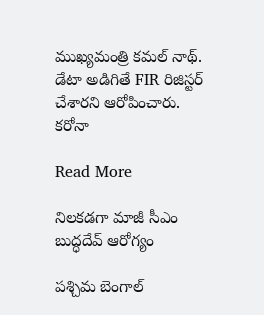ముఖ్యమంత్రి కమల్ నాథ్. డేటా అడిగితే FIR రిజిస్టర్ చేశారని ఆరోపించారు. కరోనా

Read More

నిలకడగా మాజీ సీఎం బుద్ధదేవ్ ఆరోగ్యం

పశ్చిమ బెంగాల్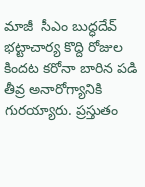మాజీ  సీఎం బుద్ధదేవ్ భట్టాచార్య కొద్ది రోజుల కిందట కరోనా బారిన పడి తీవ్ర అనారోగ్యానికి గురయ్యారు. ప్రస్తుతం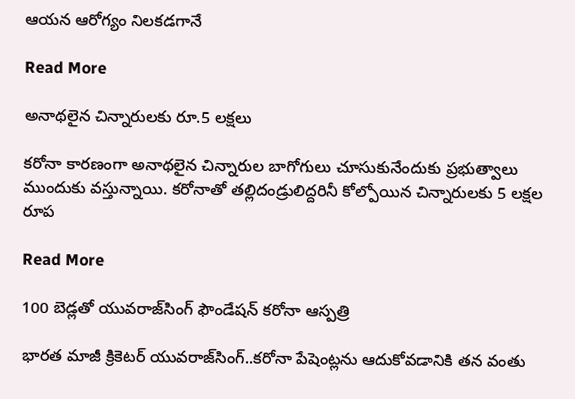ఆయన ఆరోగ్యం నిలకడగానే

Read More

అనాథలైన చిన్నారులకు రూ.5 లక్షలు

కరోనా కారణంగా అనాథలైన చిన్నారుల బాగోగులు చూసుకునేందుకు ప్రభుత్వాలు ముందుకు వస్తున్నాయి. కరోనాతో తల్లిదండ్రులిద్దరినీ కోల్పోయిన చిన్నారులకు 5 లక్షల రూప

Read More

100 బెడ్లతో యువరాజ్‌సింగ్‌ ఫౌండేషన్‌ కరోనా ఆస్పత్రి

భారత మాజీ క్రికెటర్‌ యువరాజ్‌సింగ్‌..కరోనా పేషెంట్లను ఆదుకోవడానికి తన వంతు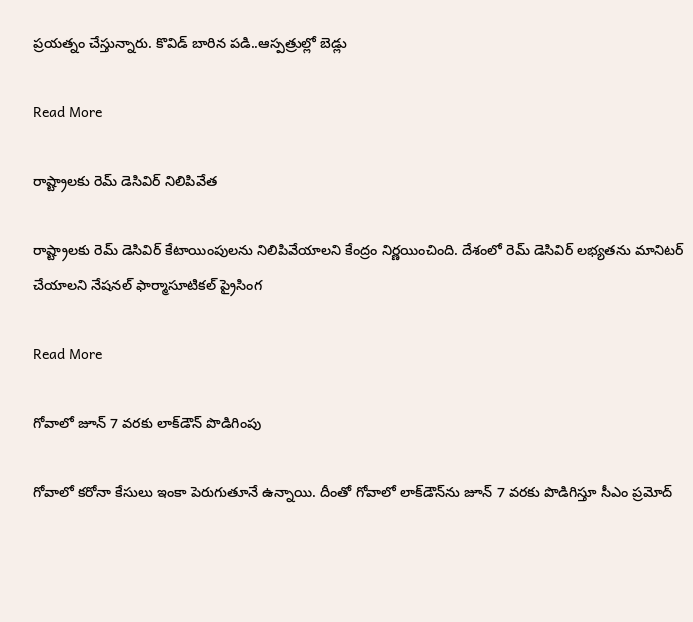ప్రయత్నం చేస్తున్నారు. కొవిడ్ బారిన పడి..ఆస్పత్రుల్లో బెడ్లు

Read More

రాష్ట్రాలకు రెమ్ డెసివిర్ నిలిపివేత

రాష్ట్రాలకు రెమ్ డెసివిర్ కేటాయింపులను నిలిపివేయాలని కేంద్రం నిర్ణయించింది. దేశంలో రెమ్ డెసివిర్ లభ్యతను మానిటర్ చేయాలని నేషనల్ ఫార్మాసూటికల్ ప్రైసింగ

Read More

గోవాలో జూన్‌ 7 వరకు లాక్‌డౌన్‌ పొడిగింపు

గోవాలో కరోనా కేసులు ఇంకా పెరుగుతూనే ఉన్నాయి. దీంతో గోవాలో లాక్‌డౌన్‌ను జూన్‌ 7 వరకు పొడిగిస్తూ సీఎం ప్రమోద్‌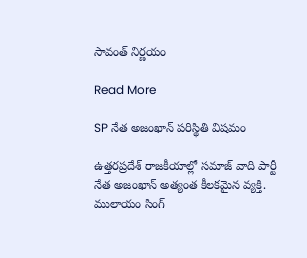సావంత్‌ నిర్ణయం

Read More

SP నేత అజంఖాన్ పరిస్థితి విషమం

ఉత్తరప్రదేశ్ రాజకీయాల్లో సమాజ్ వాది పార్టీ నేత అజంఖాన్ అత్యంత కీలకమైన వ్యక్తి. ములాయం సింగ్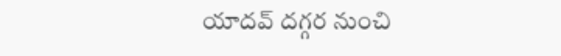యాదవ్ దగ్గర నుంచి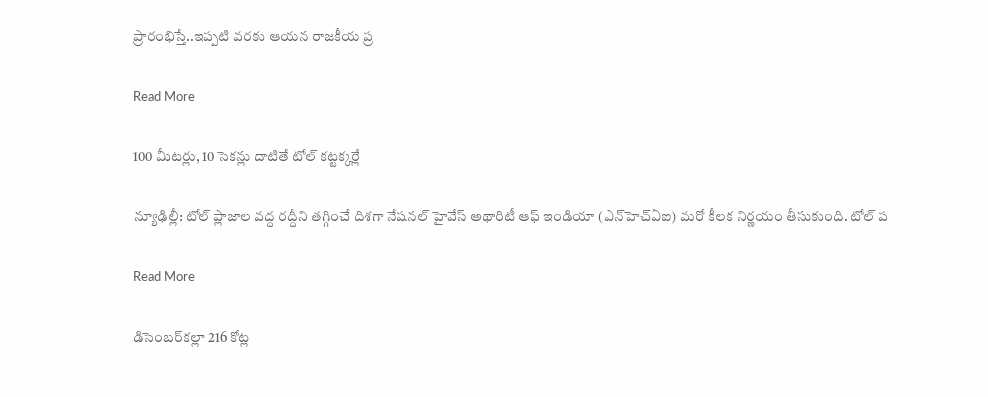ప్రారంభిస్తే..ఇప్పటి వరకు ఆయన రాజకీయ ప్ర

Read More

100 మీటర్లు, 10 సెకన్లు దాటితే టోల్ కట్టక్కర్లే

న్యూఢిల్లీ: టోల్ ప్లాజాల వద్ద రద్దీని తగ్గించే దిశగా నేషనల్ హైవేస్ అథారిటీ ఆఫ్ ఇండియా (ఎన్‌‌హెచ్‌ఏఐ) మరో కీలక నిర్ణయం తీసుకుంది. టోల్ ప

Read More

డిసెంబర్‌‌కల్లా 216 కోట్ల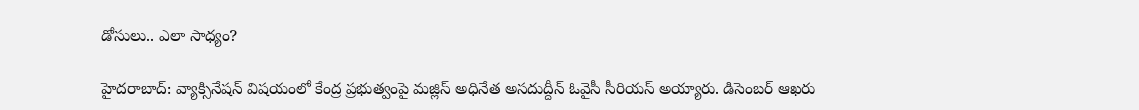డోసులు.. ఎలా సాధ్యం?

హైదరాబాద్: వ్యాక్సినేషన్ విషయంలో కేంద్ర ప్రభుత్వంపై మజ్లిస్ అధినేత అసదుద్దీన్ ఓవైసీ సీరియస్ అయ్యారు. డిసెంబర్ ఆఖరు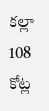కల్లా 108 కోట్ల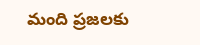మంది ప్రజలకు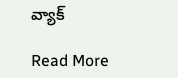వ్యాక్

Read More